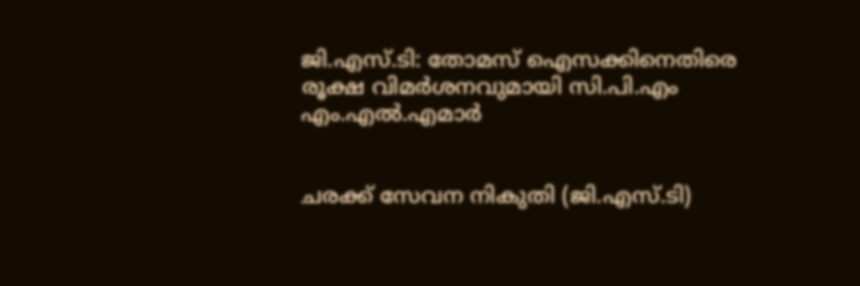ജി.എസ്.ടി: തോമസ് ഐസക്കിനെതിരെ രൂക്ഷ വിമര്‍ശനവുമായി സി.പി.എം എം.എല്‍.എമാര്‍


ചരക്ക് സേവന നികുതി (ജി.എസ്.ടി)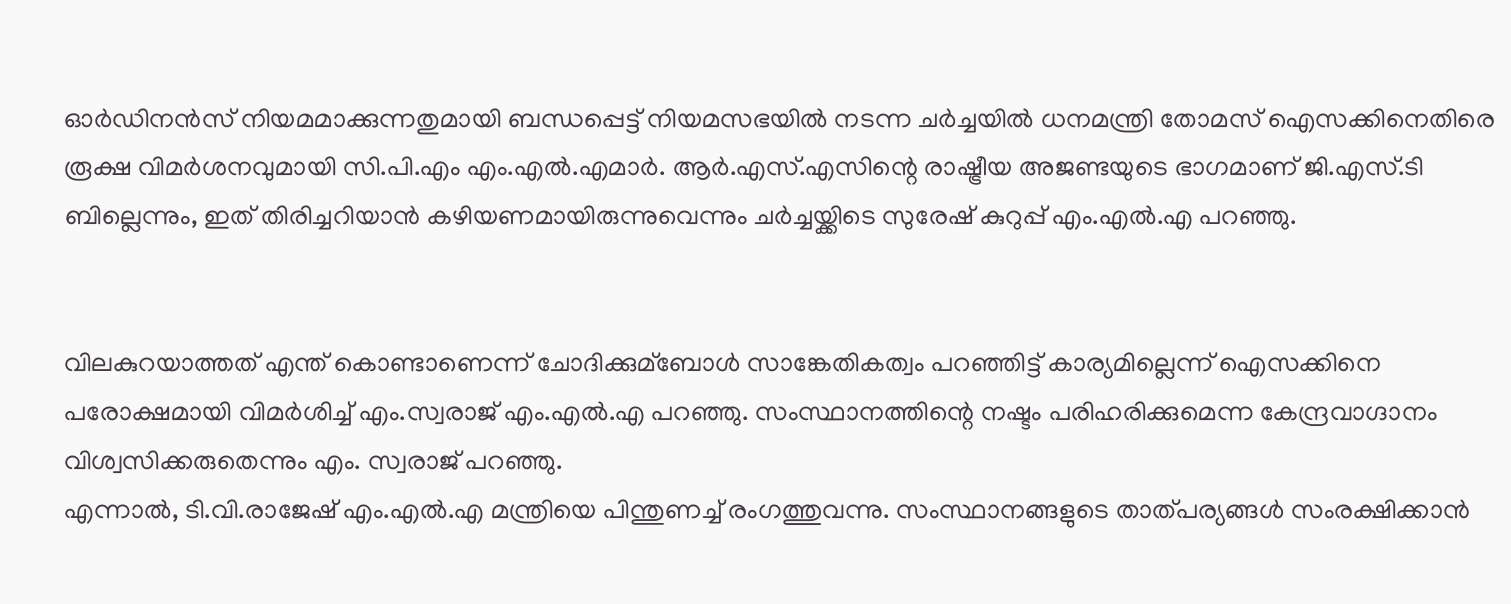ഓര്‍ഡിനന്‍സ് നിയമമാക്കുന്നതുമായി ബന്ധപ്പെട്ട് നിയമസഭയില്‍ നടന്ന ചര്‍ച്ചയില്‍ ധനമന്ത്രി തോമസ് ഐസക്കിനെതിരെ രൂക്ഷ വിമര്‍ശനവുമായി സി.പി.എം എം.എല്‍.എമാര്‍. ആര്‍.എസ്.എസിന്റെ രാഷ്ട്രീയ അജണ്ടയുടെ ഭാഗമാണ് ജി.എസ്.ടി ബില്ലെന്നും, ഇത് തിരിച്ചറിയാന്‍ കഴിയണമായിരുന്നുവെന്നും ചര്‍ച്ചയ്ക്കിടെ സുരേഷ് കുറുപ്പ് എം.എല്‍.എ പറഞ്ഞു.


വിലകുറയാത്തത് എന്ത് കൊണ്ടാണെന്ന് ചോദിക്കുമ്ബോള്‍ സാങ്കേതികത്വം പറഞ്ഞിട്ട് കാര്യമില്ലെന്ന് ഐസക്കിനെ പരോക്ഷമായി വിമര്‍ശിച്ച്‌ എം.സ്വരാജ് എം.എല്‍.എ പറഞ്ഞു. സംസ്ഥാനത്തിന്റെ നഷ്ടം പരിഹരിക്കുമെന്ന കേന്ദ്രവാഗ്ദാനം വിശ്വസിക്കരുതെന്നും എം. സ്വരാജ് പറഞ്ഞു.
എന്നാല്‍, ടി.വി.രാജേഷ് എം.എല്‍.എ മന്ത്രിയെ പിന്തുണച്ച്‌ രംഗത്തുവന്നു. സംസ്ഥാനങ്ങളുടെ താത്പര്യങ്ങള്‍ സംരക്ഷിക്കാന്‍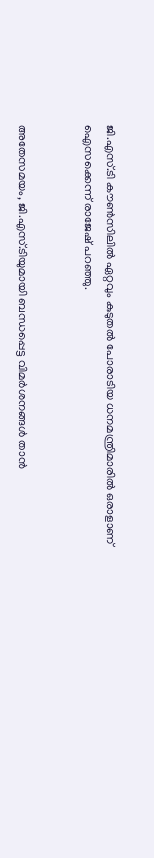ജി.എസ്.ടി കൗണ്‍സിലില്‍ ഏറ്റവും കുടുതല്‍ പോരാടിയ ധനമന്ത്രിമാരില്‍ ഒരാളാണ് ഐസക്കെന്ന് രാജേഷ് പറഞ്ഞു.


അതേസമയം, ജി.എസ്.ടിയുമായി ബന്ധപ്പെട്ട വിമര്‍ശനങ്ങള്‍ താന്‍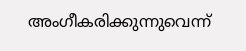അംഗീകരിക്കുന്നുവെന്ന്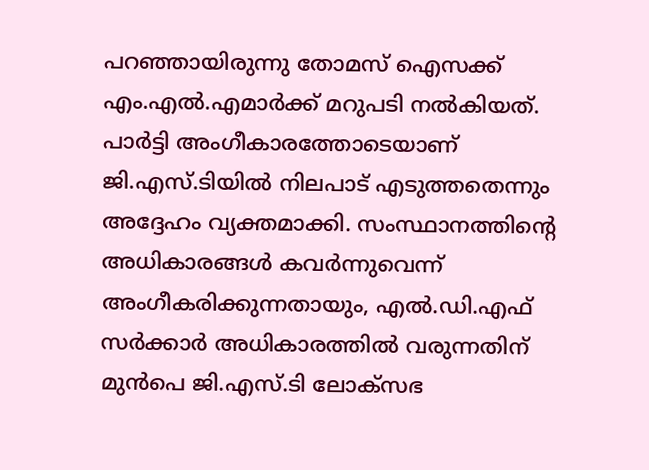പറഞ്ഞായിരുന്നു തോമസ് ഐസക്ക് എം.എല്‍.എമാര്‍ക്ക് മറുപടി നല്‍കിയത്. പാര്‍ട്ടി അംഗീകാരത്തോടെയാണ് ജി.എസ്.ടിയില്‍ നിലപാട് എടുത്തതെന്നും അദ്ദേഹം വ്യക്തമാക്കി. സംസ്ഥാനത്തിന്റെ അധികാരങ്ങള്‍ കവര്‍ന്നുവെന്ന് അംഗീകരിക്കുന്നതായും, എല്‍.ഡി.എഫ് സര്‍ക്കാര്‍ അധികാരത്തില്‍ വരുന്നതിന് മുന്‍പെ ജി.എസ്.ടി ലോക്സഭ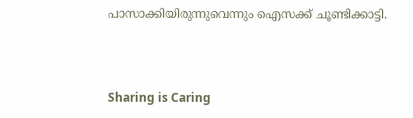പാസാക്കിയിരുന്നുവെന്നും ഐസക്ക് ചൂണ്ടിക്കാട്ടി.



Sharing is Caring